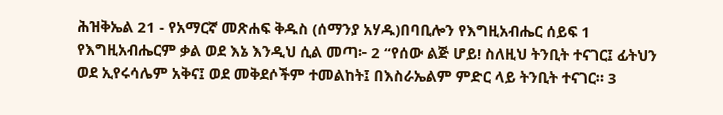ሕዝቅኤል 21 - የአማርኛ መጽሐፍ ቅዱስ (ሰማንያ አሃዱ)በባቢሎን የእግዚአብሔር ሰይፍ 1 የእግዚአብሔርም ቃል ወደ እኔ እንዲህ ሲል መጣ፦ 2 “የሰው ልጅ ሆይ! ስለዚህ ትንቢት ተናገር፤ ፊትህን ወደ ኢየሩሳሌም አቅና፤ ወደ መቅደሶችም ተመልከት፤ በእስራኤልም ምድር ላይ ትንቢት ተናገር። 3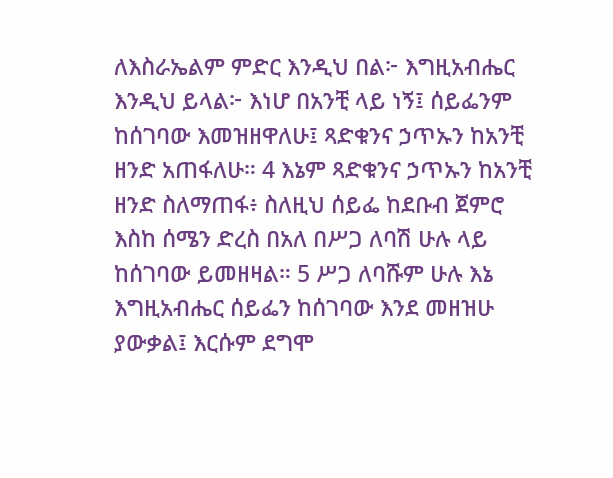ለእስራኤልም ምድር እንዲህ በል፦ እግዚአብሔር እንዲህ ይላል፦ እነሆ በአንቺ ላይ ነኝ፤ ሰይፌንም ከሰገባው እመዝዘዋለሁ፤ ጻድቁንና ኃጥኡን ከአንቺ ዘንድ አጠፋለሁ። 4 እኔም ጻድቁንና ኃጥኡን ከአንቺ ዘንድ ስለማጠፋ፥ ስለዚህ ሰይፌ ከደቡብ ጀምሮ እስከ ሰሜን ድረስ በአለ በሥጋ ለባሽ ሁሉ ላይ ከሰገባው ይመዘዛል። 5 ሥጋ ለባሹም ሁሉ እኔ እግዚአብሔር ሰይፌን ከሰገባው እንደ መዘዝሁ ያውቃል፤ እርሱም ደግሞ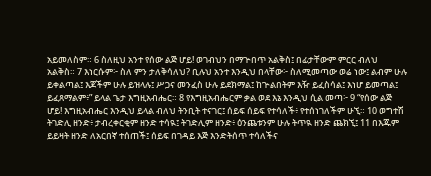አይመለስም። 6 ስለዚህ አንተ የሰው ልጅ ሆይ! ወገብህን በማጕበጥ አልቅስ፤ በፊታቸውም ምርር ብለህ አልቅስ። 7 እነርሱም፦ ስለ ምን ታለቅሳለህ? ቢሉህ አንተ እንዲህ በላቸው፦ ስለሚመጣው ወሬ ነው፤ ልብም ሁሉ ይቀልጣል፤ እጆችም ሁሉ ይዝላሉ፤ ሥጋና መንፈስ ሁሉ ይደክማል፤ ከጕልበትም እዥ ይፈስሳል፤ እነሆ ይመጣል፤ ይፈጸማልም፥” ይላል ጌታ እግዚአብሔር። 8 የእግዚአብሔርም ቃል ወደ እኔ እንዲህ ሲል መጣ፦ 9 “የሰው ልጅ ሆይ! እግዚአብሔር እንዲህ ይላል ብለህ ትንቢት ተናገር፤ ሰይፍ ሰይፍ የተሳለች፥ የተሰነገለችም ሁኚ። 10 ወግተሽ ትገድሊ ዘንድ፥ ታብረቀርቂም ዘንድ ተሳዪ፤ ትገድሊም ዘንድ፥ ዕንጨቱንም ሁሉ ትጥዪ ዘንድ ጨክኚ፤ 11 በእጁም ይይዛት ዘንድ ለአርበኛ ተሰጠች፤ ሰይፍ በገዳይ እጅ እንድትሰጥ ተሳለችና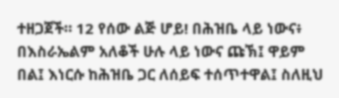ተዘጋጀች። 12 የሰው ልጅ ሆይ! በሕዝቤ ላይ ነውና፥ በእስራኤልም አለቆች ሁሉ ላይ ነውና ጩኽ፤ ዋይም በል፤ እነርሱ ከሕዝቤ ጋር ለሰይፍ ተሰጥተዋል፤ ስለዚህ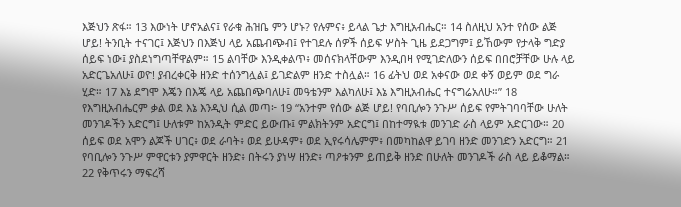እጅህን ጽፋ። 13 እውነት ሆኖአልና፤ የራቁ ሕዝቤ ምን ሆኑ? የሉምና፥ ይላል ጌታ እግዚአብሔር። 14 ስለዚህ አንተ የሰው ልጅ ሆይ! ትንቢት ተናገር፤ እጅህን በእጅህ ላይ አጨብጭብ፤ የተገደሉ ሰዎች ሰይፍ ሦስት ጊዜ ይደጋግም፤ ይኸውም የታላቅ ግድያ ሰይፍ ነው፤ ያስደነግጣቸዋልም። 15 ልባቸው እንዲቀልጥ፥ መሰናክላቸውም እንዲበዛ የሚገድለውን ሰይፍ በበሮቻቸው ሁሉ ላይ አድርጌአለሁ፤ ወዮ! ያብረቀርቅ ዘንድ ተሰንግሏል፤ ይገድልም ዘንድ ተስሏል። 16 ፊትህ ወደ አቀናው ወደ ቀኝ ወይም ወደ ግራ ሂድ። 17 እኔ ደግሞ እጄን በእጄ ላይ አጨበጭባለሁ፤ መዓቴንም እልካለሁ፤ እኔ እግዚአብሔር ተናግሬአለሁ።” 18 የእግዚአብሔርም ቃል ወደ እኔ እንዲህ ሲል መጣ፦ 19 “አንተም የሰው ልጅ ሆይ! የባቢሎን ንጉሥ ሰይፍ የምትገባባቸው ሁለት መንገዶችን አድርግ፤ ሁለቱም ከአንዲት ምድር ይውጡ፤ ምልክትንም አድርግ፤ በከተማዪቱ መንገድ ራስ ላይም አድርገው። 20 ሰይፍ ወደ አሞን ልጆች ሀገር፥ ወደ ራባት፥ ወደ ይሁዳም፥ ወደ ኢየሩሳሌምም፥ በመካከልዋ ይገባ ዘንድ መንገድን አድርግ። 21 የባቢሎን ንጉሥ ምዋርቱን ያምዋርት ዘንድ፥ በትሩን ያነሣ ዘንድ፥ ጣዖቱንም ይጠይቅ ዘንድ በሁለት መንገዶች ራስ ላይ ይቆማል። 22 የቅጥሩን ማፍረሻ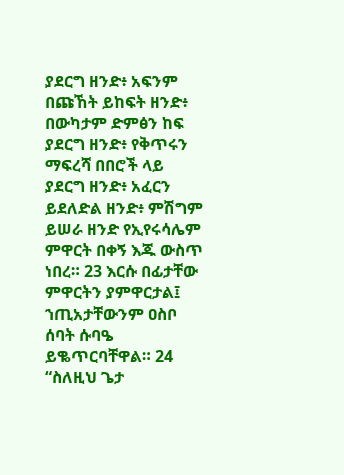ያደርግ ዘንድ፥ አፍንም በጩኸት ይከፍት ዘንድ፥ በውካታም ድምፅን ከፍ ያደርግ ዘንድ፥ የቅጥሩን ማፍረሻ በበሮች ላይ ያደርግ ዘንድ፥ አፈርን ይደለድል ዘንድ፥ ምሽግም ይሠራ ዘንድ የኢየሩሳሌም ምዋርት በቀኝ እጁ ውስጥ ነበረ። 23 እርሱ በፊታቸው ምዋርትን ያምዋርታል፤ ኀጢአታቸውንም ዐስቦ ሰባት ሱባዔ ይቈጥርባቸዋል። 24 “ስለዚህ ጌታ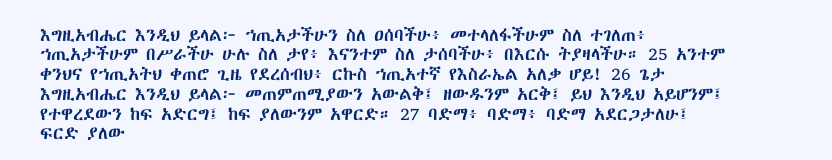እግዚአብሔር እንዲህ ይላል፦ ኀጢአታችሁን ስለ ዐሰባችሁ፥ መተላለፋችሁም ስለ ተገለጠ፥ ኀጢአታችሁም በሥራችሁ ሁሉ ስለ ታየ፥ እናንተም ስለ ታሰባችሁ፥ በእርሱ ትያዛላችሁ። 25 አንተም ቀንህና የኀጢአትህ ቀጠሮ ጊዜ የደረሰብህ፥ ርኩስ ኀጢአተኛ የእስራኤል አለቃ ሆይ! 26 ጌታ እግዚአብሔር እንዲህ ይላል፦ መጠምጠሚያውን አውልቅ፤ ዘውዱንም አርቅ፤ ይህ እንዲህ አይሆንም፤ የተዋረደውን ከፍ አድርግ፤ ከፍ ያለውንም አዋርድ። 27 ባድማ፥ ባድማ፥ ባድማ አደርጋታለሁ፤ ፍርድ ያለው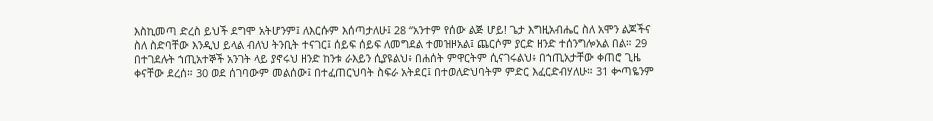እስኪመጣ ድረስ ይህች ደግሞ አትሆንም፤ ለእርሱም እሰጣታለሁ፤ 28 “አንተም የሰው ልጅ ሆይ! ጌታ እግዚአብሔር ስለ አሞን ልጆችና ስለ ስድባቸው እንዲህ ይላል ብለህ ትንቢት ተናገር፤ ሰይፍ ሰይፍ ለመግደል ተመዝዞአል፤ ጨርሶም ያርድ ዘንድ ተሰንግሎአል በል። 29 በተገደሉት ኀጢአተኞች አንገት ላይ ያኖሩህ ዘንድ ከንቱ ራእይን ሲያዩልህ፥ በሐሰት ምዋርትም ሲናገሩልህ፥ በኀጢአታቸው ቀጠሮ ጊዜ ቀናቸው ደረሰ። 30 ወደ ሰገባውም መልሰው፤ በተፈጠርህባት ስፍራ አትደር፤ በተወለድህባትም ምድር እፈርድብሃለሁ። 31 ቍጣዬንም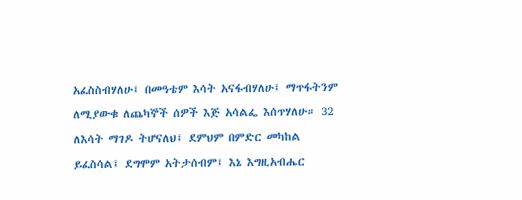አፈስስብሃለሁ፤ በመዓቴም እሳት አናፋብሃለሁ፤ ማጥፋትንም ለሚያውቁ ለጨካኞች ሰዎች እጅ አሳልፌ እሰጥሃለሁ። 32 ለእሳት ማገዶ ትሆናለህ፤ ደምህም በምድር መካከል ይፈስሳል፤ ደግሞም አትታሰብም፤ እኔ እግዚአብሔር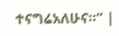ተናግሬአለሁና።” |